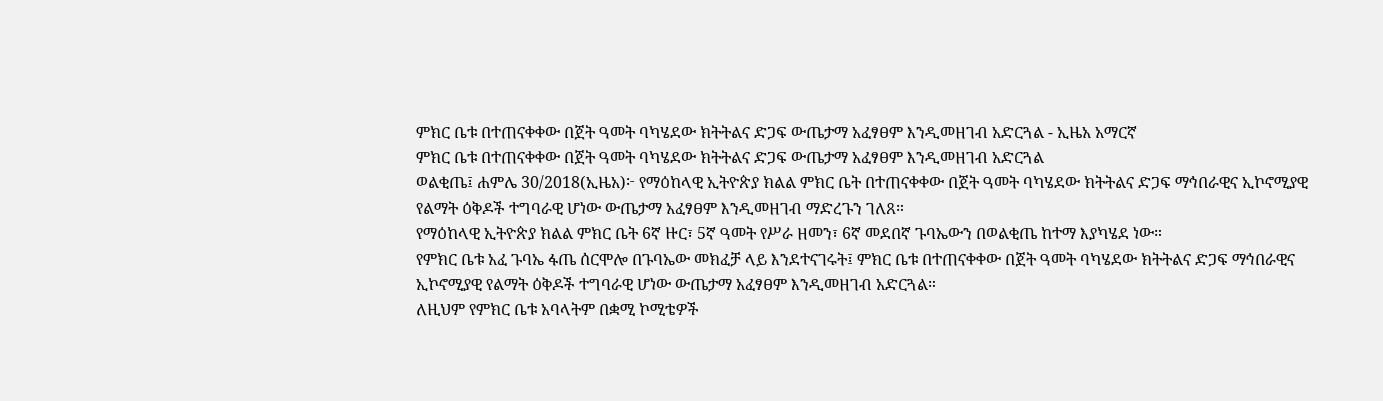ምክር ቤቱ በተጠናቀቀው በጀት ዓመት ባካሄደው ክትትልና ድጋፍ ውጤታማ አፈፃፀም እንዲመዘገብ አድርጓል - ኢዜአ አማርኛ
ምክር ቤቱ በተጠናቀቀው በጀት ዓመት ባካሄደው ክትትልና ድጋፍ ውጤታማ አፈፃፀም እንዲመዘገብ አድርጓል
ወልቂጤ፤ ሐምሌ 30/2018(ኢዜአ)፦ የማዕከላዊ ኢትዮጵያ ክልል ምክር ቤት በተጠናቀቀው በጀት ዓመት ባካሄደው ክትትልና ድጋፍ ማኅበራዊና ኢኮኖሚያዊ የልማት ዕቅዶች ተግባራዊ ሆነው ውጤታማ አፈፃፀም እንዲመዘገብ ማድረጉን ገለጸ።
የማዕከላዊ ኢትዮጵያ ክልል ምክር ቤት 6ኛ ዙር፣ 5ኛ ዓመት የሥራ ዘመን፣ 6ኛ መደበኛ ጉባኤውን በወልቂጤ ከተማ እያካሄደ ነው።
የምክር ቤቱ አፈ ጉባኤ ፋጤ ሰርሞሎ በጉባኤው መክፈቻ ላይ እንደተናገሩት፤ ምክር ቤቱ በተጠናቀቀው በጀት ዓመት ባካሄደው ክትትልና ድጋፍ ማኅበራዊና ኢኮኖሚያዊ የልማት ዕቅዶች ተግባራዊ ሆነው ውጤታማ አፈፃፀም እንዲመዘገብ አድርጓል።
ለዚህም የምክር ቤቱ አባላትም በቋሚ ኮሚቴዎች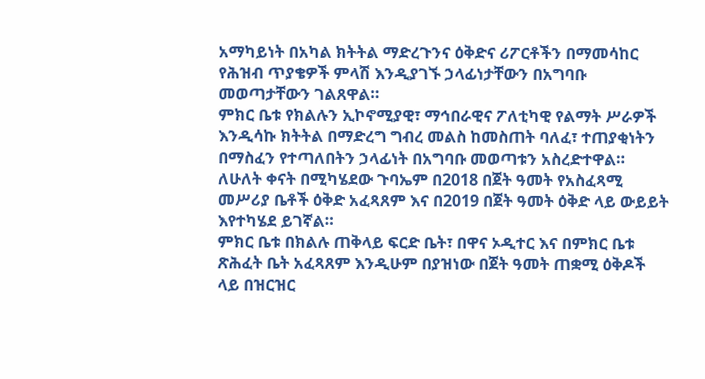አማካይነት በአካል ክትትል ማድረጉንና ዕቅድና ሪፖርቶችን በማመሳከር የሕዝብ ጥያቄዎች ምላሽ እንዲያገኙ ኃላፊነታቸውን በአግባቡ መወጣታቸውን ገልጸዋል።
ምክር ቤቱ የክልሉን ኢኮኖሚያዊ፣ ማኅበራዊና ፖለቲካዊ የልማት ሥራዎች እንዲሳኩ ክትትል በማድረግ ግብረ መልስ ከመስጠት ባለፈ፣ ተጠያቂነትን በማስፈን የተጣለበትን ኃላፊነት በአግባቡ መወጣቱን አስረድተዋል።
ለሁለት ቀናት በሚካሄደው ጉባኤም በ2018 በጀት ዓመት የአስፈጻሚ መሥሪያ ቤቶች ዕቅድ አፈጻጸም እና በ2019 በጀት ዓመት ዕቅድ ላይ ውይይት እየተካሄደ ይገኛል።
ምክር ቤቱ በክልሉ ጠቅላይ ፍርድ ቤት፣ በዋና ኦዲተር እና በምክር ቤቱ ጽሕፈት ቤት አፈጻጸም እንዲሁም በያዝነው በጀት ዓመት ጠቋሚ ዕቅዶች ላይ በዝርዝር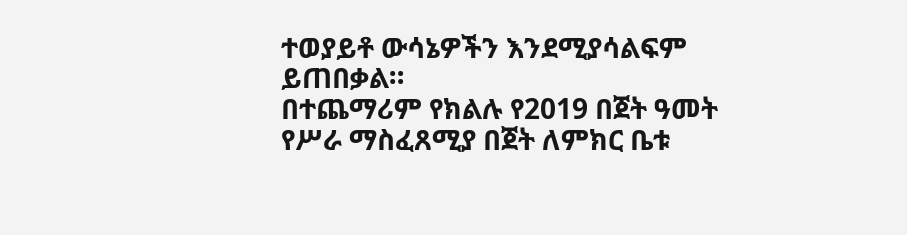ተወያይቶ ውሳኔዎችን እንደሚያሳልፍም ይጠበቃል።
በተጨማሪም የክልሉ የ2019 በጀት ዓመት የሥራ ማስፈጸሚያ በጀት ለምክር ቤቱ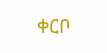ቀርቦ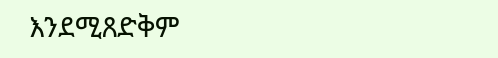እንደሚጸድቅም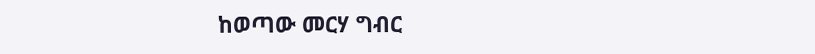ከወጣው መርሃ ግብር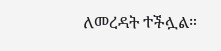ለመረዳት ተችሏል።